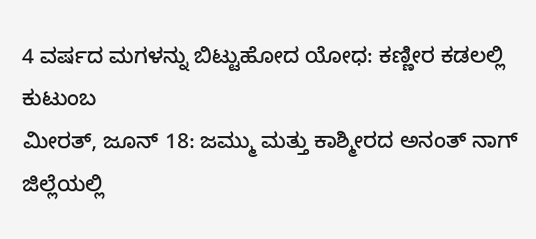4 ವರ್ಷದ ಮಗಳನ್ನು ಬಿಟ್ಟುಹೋದ ಯೋಧ: ಕಣ್ಣೀರ ಕಡಲಲ್ಲಿ ಕುಟುಂಬ
ಮೀರತ್, ಜೂನ್ 18: ಜಮ್ಮು ಮತ್ತು ಕಾಶ್ಮೀರದ ಅನಂತ್ ನಾಗ್ ಜಿಲ್ಲೆಯಲ್ಲಿ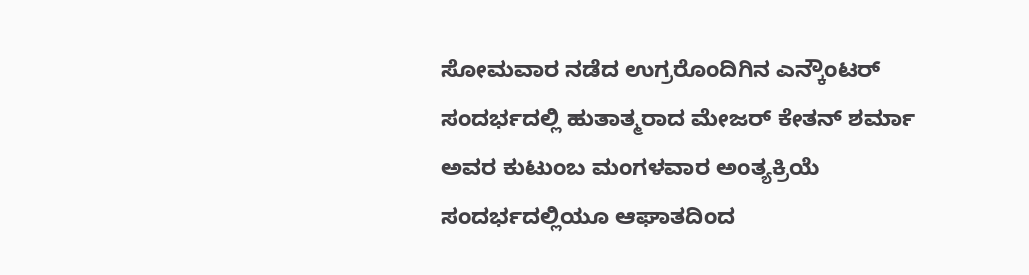ಸೋಮವಾರ ನಡೆದ ಉಗ್ರರೊಂದಿಗಿನ ಎನ್ಕೌಂಟರ್ ಸಂದರ್ಭದಲ್ಲಿ ಹುತಾತ್ಮರಾದ ಮೇಜರ್ ಕೇತನ್ ಶರ್ಮಾ ಅವರ ಕುಟುಂಬ ಮಂಗಳವಾರ ಅಂತ್ಯಕ್ರಿಯೆ ಸಂದರ್ಭದಲ್ಲಿಯೂ ಆಘಾತದಿಂದ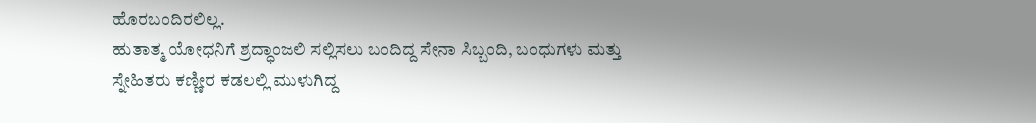ಹೊರಬಂದಿರಲಿಲ್ಲ.
ಹುತಾತ್ಮ ಯೋಧನಿಗೆ ಶ್ರದ್ಧಾಂಜಲಿ ಸಲ್ಲಿಸಲು ಬಂದಿದ್ದ ಸೇನಾ ಸಿಬ್ಬಂದಿ, ಬಂಧುಗಳು ಮತ್ತು ಸ್ನೇಹಿತರು ಕಣ್ಣೀರ ಕಡಲಲ್ಲಿ ಮುಳುಗಿದ್ದ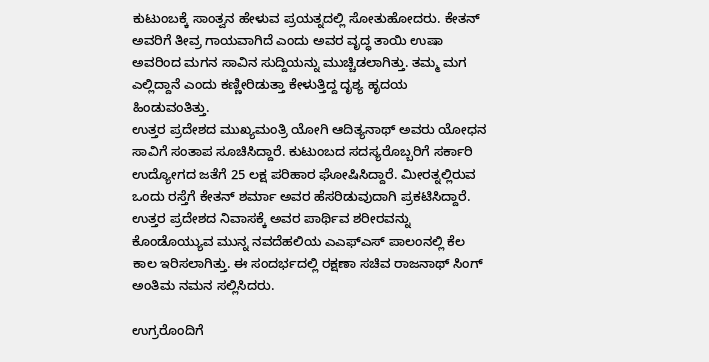ಕುಟುಂಬಕ್ಕೆ ಸಾಂತ್ವನ ಹೇಳುವ ಪ್ರಯತ್ನದಲ್ಲಿ ಸೋತುಹೋದರು. ಕೇತನ್ ಅವರಿಗೆ ತೀವ್ರ ಗಾಯವಾಗಿದೆ ಎಂದು ಅವರ ವೃದ್ಧ ತಾಯಿ ಉಷಾ ಅವರಿಂದ ಮಗನ ಸಾವಿನ ಸುದ್ದಿಯನ್ನು ಮುಚ್ಚಿಡಲಾಗಿತ್ತು. ತಮ್ಮ ಮಗ ಎಲ್ಲಿದ್ದಾನೆ ಎಂದು ಕಣ್ಣೀರಿಡುತ್ತಾ ಕೇಳುತ್ತಿದ್ದ ದೃಶ್ಯ ಹೃದಯ ಹಿಂಡುವಂತಿತ್ತು.
ಉತ್ತರ ಪ್ರದೇಶದ ಮುಖ್ಯಮಂತ್ರಿ ಯೋಗಿ ಆದಿತ್ಯನಾಥ್ ಅವರು ಯೋಧನ ಸಾವಿಗೆ ಸಂತಾಪ ಸೂಚಿಸಿದ್ದಾರೆ. ಕುಟುಂಬದ ಸದಸ್ಯರೊಬ್ಬರಿಗೆ ಸರ್ಕಾರಿ ಉದ್ಯೋಗದ ಜತೆಗೆ 25 ಲಕ್ಷ ಪರಿಹಾರ ಘೋಷಿಸಿದ್ದಾರೆ. ಮೀರತ್ನಲ್ಲಿರುವ ಒಂದು ರಸ್ತೆಗೆ ಕೇತನ್ ಶರ್ಮಾ ಅವರ ಹೆಸರಿಡುವುದಾಗಿ ಪ್ರಕಟಿಸಿದ್ದಾರೆ.
ಉತ್ತರ ಪ್ರದೇಶದ ನಿವಾಸಕ್ಕೆ ಅವರ ಪಾರ್ಥಿವ ಶರೀರವನ್ನು ಕೊಂಡೊಯ್ಯುವ ಮುನ್ನ ನವದೆಹಲಿಯ ಎಎಫ್ಎಸ್ ಪಾಲಂನಲ್ಲಿ ಕೆಲ ಕಾಲ ಇರಿಸಲಾಗಿತ್ತು. ಈ ಸಂದರ್ಭದಲ್ಲಿ ರಕ್ಷಣಾ ಸಚಿವ ರಾಜನಾಥ್ ಸಿಂಗ್ ಅಂತಿಮ ನಮನ ಸಲ್ಲಿಸಿದರು.

ಉಗ್ರರೊಂದಿಗೆ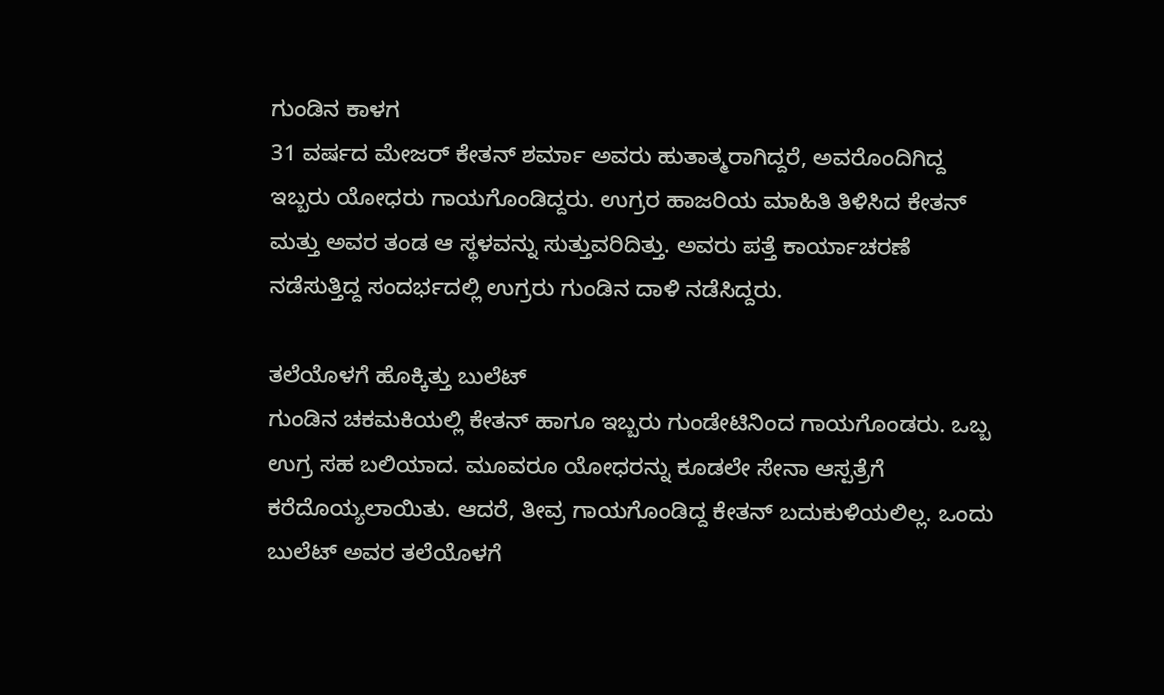ಗುಂಡಿನ ಕಾಳಗ
31 ವರ್ಷದ ಮೇಜರ್ ಕೇತನ್ ಶರ್ಮಾ ಅವರು ಹುತಾತ್ಮರಾಗಿದ್ದರೆ, ಅವರೊಂದಿಗಿದ್ದ ಇಬ್ಬರು ಯೋಧರು ಗಾಯಗೊಂಡಿದ್ದರು. ಉಗ್ರರ ಹಾಜರಿಯ ಮಾಹಿತಿ ತಿಳಿಸಿದ ಕೇತನ್ ಮತ್ತು ಅವರ ತಂಡ ಆ ಸ್ಥಳವನ್ನು ಸುತ್ತುವರಿದಿತ್ತು. ಅವರು ಪತ್ತೆ ಕಾರ್ಯಾಚರಣೆ ನಡೆಸುತ್ತಿದ್ದ ಸಂದರ್ಭದಲ್ಲಿ ಉಗ್ರರು ಗುಂಡಿನ ದಾಳಿ ನಡೆಸಿದ್ದರು.

ತಲೆಯೊಳಗೆ ಹೊಕ್ಕಿತ್ತು ಬುಲೆಟ್
ಗುಂಡಿನ ಚಕಮಕಿಯಲ್ಲಿ ಕೇತನ್ ಹಾಗೂ ಇಬ್ಬರು ಗುಂಡೇಟಿನಿಂದ ಗಾಯಗೊಂಡರು. ಒಬ್ಬ ಉಗ್ರ ಸಹ ಬಲಿಯಾದ. ಮೂವರೂ ಯೋಧರನ್ನು ಕೂಡಲೇ ಸೇನಾ ಆಸ್ಪತ್ರೆಗೆ ಕರೆದೊಯ್ಯಲಾಯಿತು. ಆದರೆ, ತೀವ್ರ ಗಾಯಗೊಂಡಿದ್ದ ಕೇತನ್ ಬದುಕುಳಿಯಲಿಲ್ಲ. ಒಂದು ಬುಲೆಟ್ ಅವರ ತಲೆಯೊಳಗೆ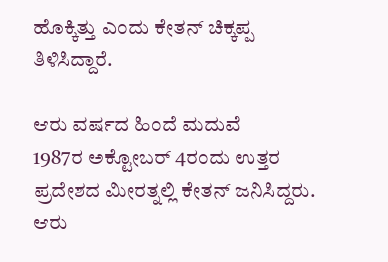ಹೊಕ್ಕಿತ್ತು ಎಂದು ಕೇತನ್ ಚಿಕ್ಕಪ್ಪ ತಿಳಿಸಿದ್ದಾರೆ.

ಆರು ವರ್ಷದ ಹಿಂದೆ ಮದುವೆ
1987ರ ಅಕ್ಟೋಬರ್ 4ರಂದು ಉತ್ತರ ಪ್ರದೇಶದ ಮೀರತ್ನಲ್ಲಿ ಕೇತನ್ ಜನಿಸಿದ್ದರು. ಆರು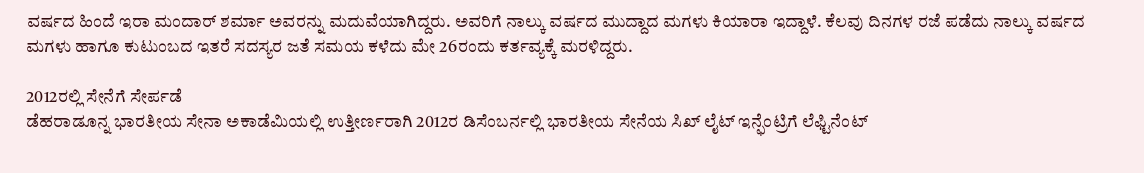ವರ್ಷದ ಹಿಂದೆ ಇರಾ ಮಂದಾರ್ ಶರ್ಮಾ ಅವರನ್ನು ಮದುವೆಯಾಗಿದ್ದರು. ಅವರಿಗೆ ನಾಲ್ಕು ವರ್ಷದ ಮುದ್ದಾದ ಮಗಳು ಕಿಯಾರಾ ಇದ್ದಾಳೆ. ಕೆಲವು ದಿನಗಳ ರಜೆ ಪಡೆದು ನಾಲ್ಕು ವರ್ಷದ ಮಗಳು ಹಾಗೂ ಕುಟುಂಬದ ಇತರೆ ಸದಸ್ಯರ ಜತೆ ಸಮಯ ಕಳೆದು ಮೇ 26ರಂದು ಕರ್ತವ್ಯಕ್ಕೆ ಮರಳಿದ್ದರು.

2012ರಲ್ಲಿ ಸೇನೆಗೆ ಸೇರ್ಪಡೆ
ಡೆಹರಾಡೂನ್ನ ಭಾರತೀಯ ಸೇನಾ ಅಕಾಡೆಮಿಯಲ್ಲಿ ಉತ್ತೀರ್ಣರಾಗಿ 2012ರ ಡಿಸೆಂಬರ್ನಲ್ಲಿ ಭಾರತೀಯ ಸೇನೆಯ ಸಿಖ್ ಲೈಟ್ ಇನ್ಫೆಂಟ್ರಿಗೆ ಲೆಫ್ಟಿನೆಂಟ್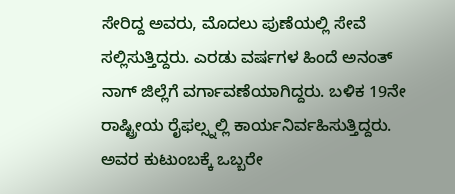ಸೇರಿದ್ದ ಅವರು, ಮೊದಲು ಪುಣೆಯಲ್ಲಿ ಸೇವೆ ಸಲ್ಲಿಸುತ್ತಿದ್ದರು. ಎರಡು ವರ್ಷಗಳ ಹಿಂದೆ ಅನಂತ್ ನಾಗ್ ಜಿಲ್ಲೆಗೆ ವರ್ಗಾವಣೆಯಾಗಿದ್ದರು. ಬಳಿಕ 19ನೇ ರಾಷ್ಟ್ರೀಯ ರೈಫಲ್ಸ್ನಲ್ಲಿ ಕಾರ್ಯನಿರ್ವಹಿಸುತ್ತಿದ್ದರು. ಅವರ ಕುಟುಂಬಕ್ಕೆ ಒಬ್ಬರೇ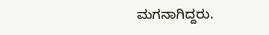ಮಗನಾಗಿದ್ದರು.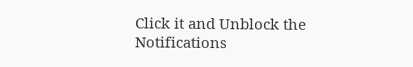Click it and Unblock the Notifications